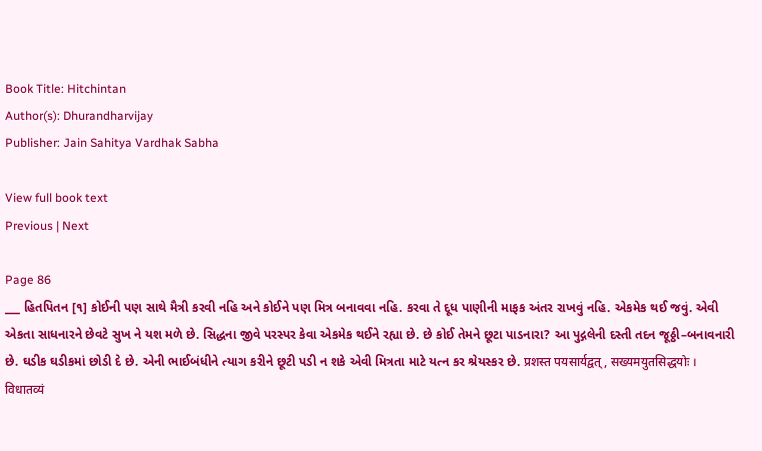Book Title: Hitchintan
Author(s): Dhurandharvijay
Publisher: Jain Sahitya Vardhak Sabha

View full book text
Previous | Next

Page 86
___ હિતપિતન [૧] કોઈની પણ સાથે મૈત્રી કરવી નહિ અને કોઈને પણ મિત્ર બનાવવા નહિ. કરવા તે દૂધ પાણીની માફક અંતર રાખવું નહિ. એકમેક થઈ જવું. એવી એકતા સાધનારને છેવટે સુખ ને યશ મળે છે. સિદ્ધના જીવે પરસ્પર કેવા એકમેક થઈને રહ્યા છે. છે કોઈ તેમને છૂટા પાડનારા? આ પુદ્ગલેની દસ્તી તદન જૂઠ્ઠી–બનાવનારી છે. ઘડીક ઘડીકમાં છોડી દે છે. એની ભાઈબંધીને ત્યાગ કરીને છૂટી પડી ન શકે એવી મિત્રતા માટે યત્ન કર શ્રેયસ્કર છે. प्रशस्त पयसार्यद्वत् , सख्यमयुतसिद्धयोः । विधातव्यं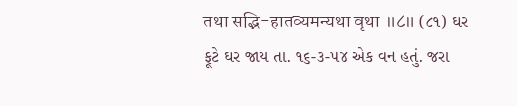तथा सद्भि-हातव्यमन्यथा वृथा ॥८॥ (૮૧) ઘર ફૂટે ઘર જાય તા. ૧૬-૩-૫૪ એક વન હતું. જરા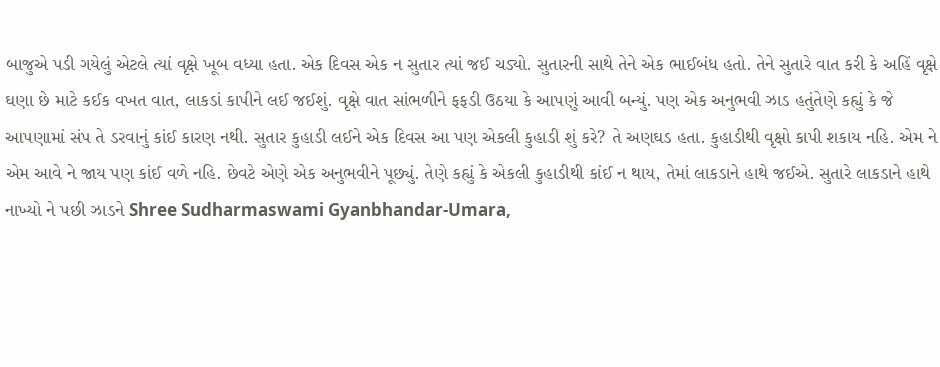બાજુએ પડી ગયેલું એટલે ત્યાં વૃક્ષે ખૂબ વધ્યા હતા. એક દિવસ એક ન સુતાર ત્યાં જઈ ચડ્યો. સુતારની સાથે તેને એક ભાઈબંધ હતો. તેને સુતારે વાત કરી કે અહિં વૃક્ષે ઘણા છે માટે કઈક વખત વાત, લાકડાં કાપીને લઈ જઈશું. વૃક્ષે વાત સાંભળીને ફફડી ઉઠયા કે આપણું આવી બન્યું. પણ એક અનુભવી ઝાડ હતુંતેણે કહ્યું કે જે આપણામાં સંપ તે ડરવાનું કાંઈ કારણ નથી. સુતાર કુહાડી લઈને એક દિવસ આ પણ એકલી કુહાડી શું કરે? તે અણઘડ હતા. કુહાડીથી વૃક્ષો કાપી શકાય નહિ. એમ ને એમ આવે ને જાય પણ કાંઈ વળે નહિ. છેવટે એણે એક અનુભવીને પૂછ્યું. તેણે કહ્યું કે એકલી કુહાડીથી કાંઈ ન થાય, તેમાં લાકડાને હાથે જઈએ. સુતારે લાકડાને હાથે નાખ્યો ને પછી ઝાડને Shree Sudharmaswami Gyanbhandar-Umara,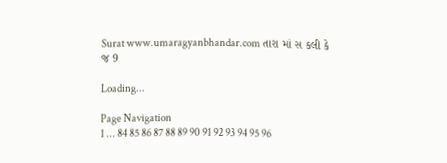Surat www.umaragyanbhandar.com તારા માં સ કલી કે જ 9

Loading...

Page Navigation
1 ... 84 85 86 87 88 89 90 91 92 93 94 95 96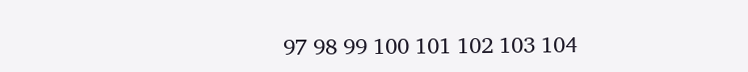97 98 99 100 101 102 103 104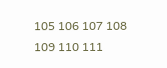105 106 107 108 109 110 111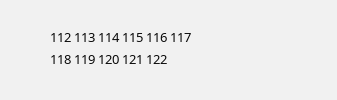112 113 114 115 116 117 118 119 120 121 122